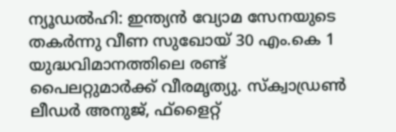ന്യൂഡൽഹി: ഇന്ത്യൻ വ്യോമ സേനയുടെ തകർന്നു വീണ സുഖോയ് 30 എം.കെ 1 യുദ്ധവിമാനത്തിലെ രണ്ട് പൈലറ്റുമാർക്ക് വീരമൃത്യു. സ്ക്വാഡ്രൺ ലീഡർ അനുജ്, ഫ്ളൈറ്റ്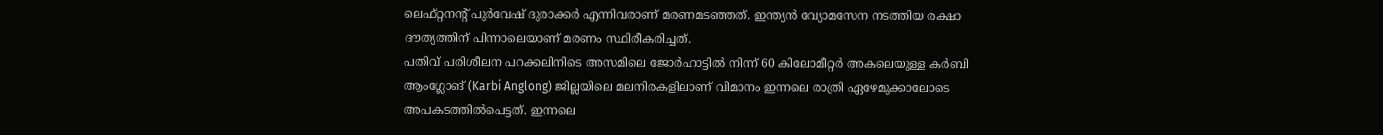ലെഫ്റ്റനൻ്റ് പുർവേഷ് ദുരാക്കർ എന്നിവരാണ് മരണമടഞ്ഞത്. ഇന്ത്യൻ വ്യോമസേന നടത്തിയ രക്ഷാ ദൗത്യത്തിന് പിന്നാലെയാണ് മരണം സ്ഥിരീകരിച്ചത്.
പതിവ് പരിശീലന പറക്കലിനിടെ അസമിലെ ജോർഹാട്ടിൽ നിന്ന് 60 കിലോമീറ്റർ അകലെയുള്ള കർബി ആംഗ്ലോങ് (Karbi Anglong) ജില്ലയിലെ മലനിരകളിലാണ് വിമാനം ഇന്നലെ രാത്രി ഏഴേമുക്കാലോടെ അപകടത്തിൽപെട്ടത്. ഇന്നലെ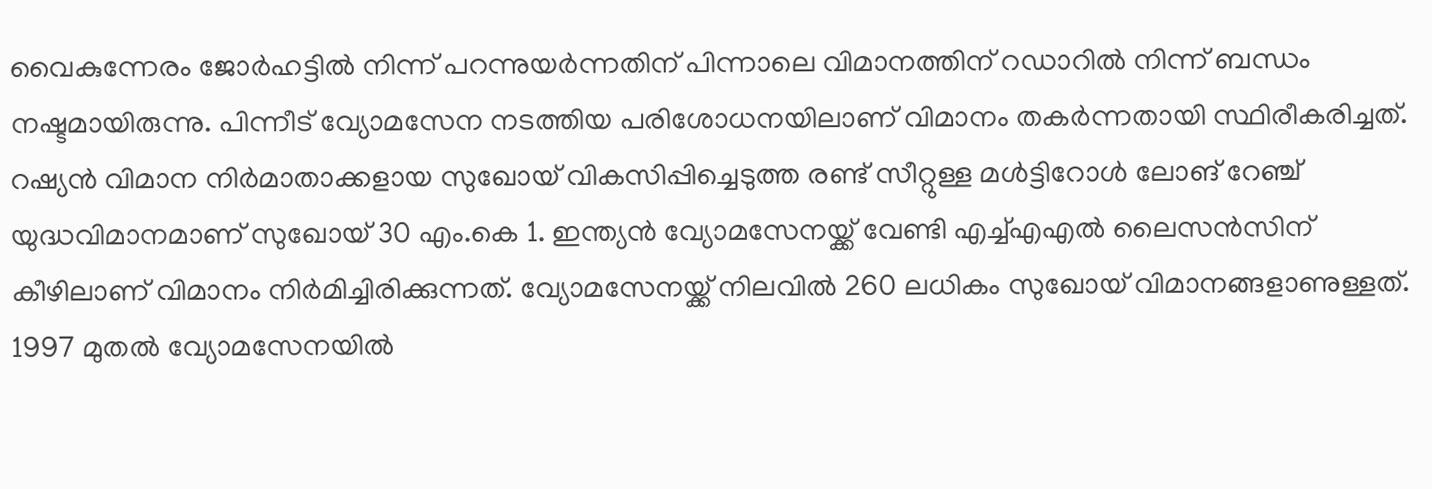വൈകുന്നേരം ജോർഹട്ടിൽ നിന്ന് പറന്നുയർന്നതിന് പിന്നാലെ വിമാനത്തിന് റഡാറിൽ നിന്ന് ബന്ധം നഷ്ടമായിരുന്നു. പിന്നീട് വ്യോമസേന നടത്തിയ പരിശോധനയിലാണ് വിമാനം തകർന്നതായി സ്ഥിരീകരിച്ചത്.
റഷ്യൻ വിമാന നിർമാതാക്കളായ സുഖോയ് വികസിപ്പിച്ചെടുത്ത രണ്ട് സീറ്റുള്ള മൾട്ടിറോൾ ലോങ് റേഞ്ച് യുദ്ധവിമാനമാണ് സുഖോയ് 30 എം.കെ 1. ഇന്ത്യൻ വ്യോമസേനയ്ക്ക് വേണ്ടി എച്ച്എഎൽ ലൈസൻസിന് കീഴിലാണ് വിമാനം നിർമിച്ചിരിക്കുന്നത്. വ്യോമസേനയ്ക്ക് നിലവിൽ 260 ലധികം സുഖോയ് വിമാനങ്ങളാണുള്ളത്. 1997 മുതൽ വ്യോമസേനയിൽ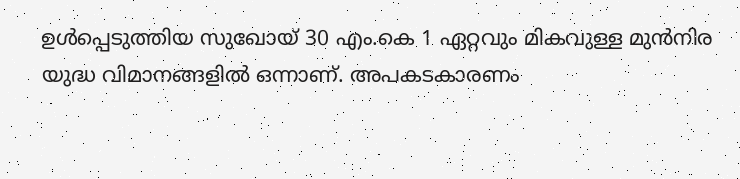ഉൾപ്പെടുത്തിയ സുഖോയ് 30 എം.കെ 1 ഏറ്റവും മികവുള്ള മുൻനിര യുദ്ധ വിമാനങ്ങളിൽ ഒന്നാണ്. അപകടകാരണം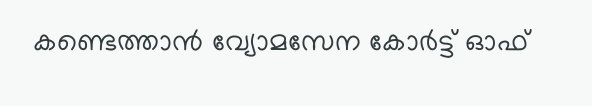കണ്ടെത്താൻ വ്യോമസേന കോർട്ട് ഓഫ്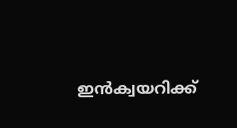ഇൻക്വയറിക്ക്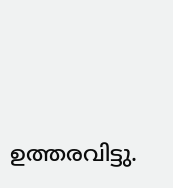ഉത്തരവിട്ടു.